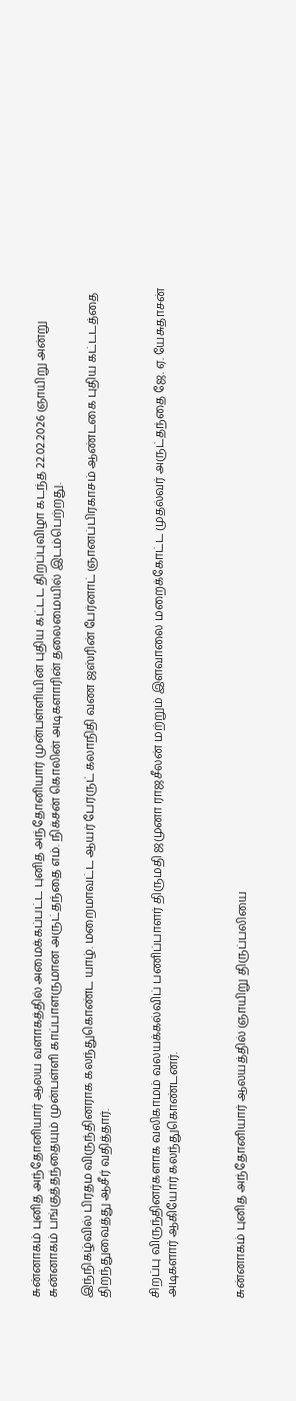சுன்னாகம் புனித அந்தோனியார் ஆலய வளாகத்தில் அமைக்கப்பட்ட புனித அந்தோனியார் முன்பள்ளியின் புதிய கட்டட திறப்புவிழா கடந்த 22.02.2026 ஞாயிறு அன்று சுன்னாகம் பங்குத்தந்தையும் முன்பள்ளி காப்பாளருமான அருட்தந்தை எம். நிக்சன் கொலின் அடிகளாரின் தலைமையில் இடம்பெற்றது.

இந்நிகழ்வில் பிரதம விருந்தினராக கலந்துகொண்ட யாழ். மறைமாவட்ட ஆயர் பேரருட் கலாநிதி வண ஜஸ்ரின் பேர்னாட் ஞானப்பிரகாசம் ஆண்டகை புதிய கட்டடத்தை திறந்துவைத்து ஆசீர் வதித்தார்.


சிறப்பு விருந்தினர்களாக வலிகாமம் வலயக்கல்விப் பணிப்பாளர் திருமதி ஜமுனா ராஜசீலன் மற்றும் இளவாலை மறைக்கோட்ட முதல்வர் அருட்தந்தை ஜே. ஏ. யேசுதாசன் அடிகளார் ஆகியோர் கலந்துகொண்டனர்.



சுன்னாகம் புனித அந்தோனியார் ஆலயத்தில் ஞாயிறு திருப்பலியை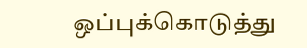ஒப்புக்கொடுத்து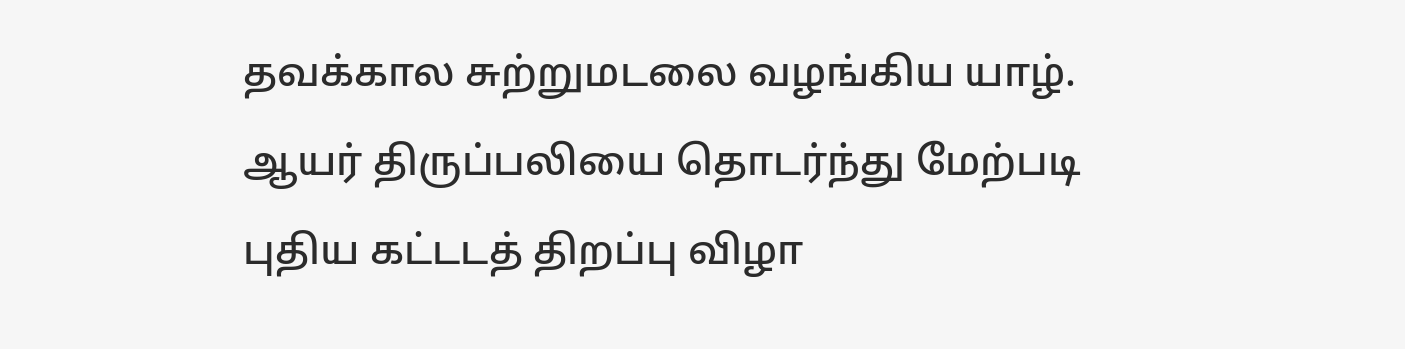தவக்கால சுற்றுமடலை வழங்கிய யாழ். ஆயர் திருப்பலியை தொடர்ந்து மேற்படி புதிய கட்டடத் திறப்பு விழா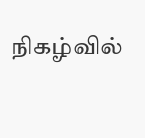நிகழ்வில்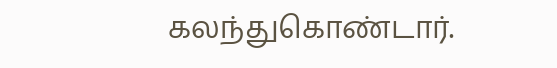கலந்துகொண்டார்.